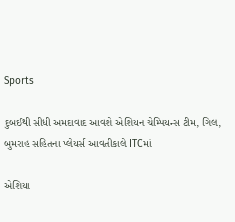Sports

દુબઈથી સીધી અમદાવાદ આવશે એશિયન ચેમ્પિયન્સ ટીમ, ગિલ, બુમરાહ સહિતના પ્લેયર્સ આવતીકાલે ITCમાં

એશિયા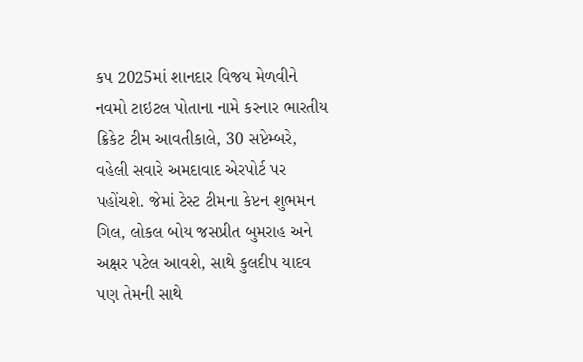કપ 2025માં શાનદાર વિજય મેળવીને નવમો ટાઇટલ પોતાના નામે કરનાર ભારતીય ક્રિકેટ ટીમ આવતીકાલે, 30 સપ્ટેમ્બરે, વહેલી સવારે અમદાવાદ એરપોર્ટ પર પહોંચશે. જેમાં ટેસ્ટ ટીમના કેપ્ટન શુભમન ગિલ, લોકલ બોય જસપ્રીત બુમરાહ અને અક્ષર પટેલ આવશે, સાથે કુલદીપ યાદવ પણ તેમની સાથે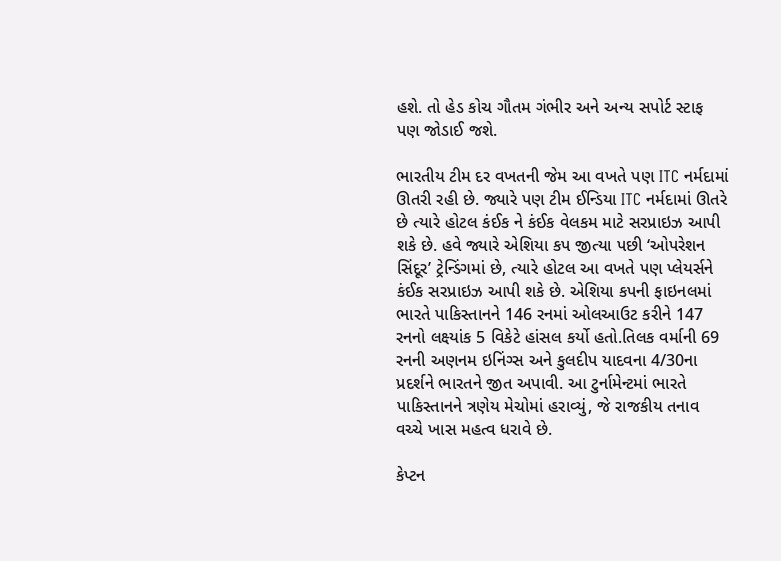હશે. તો હેડ કોચ ગૌતમ ગંભીર અને અન્ય સપોર્ટ સ્ટાફ પણ જોડાઈ જશે.

ભારતીય ટીમ દર વખતની જેમ આ વખતે પણ ITC નર્મદામાં ઊતરી રહી છે. જ્યારે પણ ટીમ ઈન્ડિયા ITC નર્મદામાં ઊતરે છે ત્યારે હોટલ કંઈક ને કંઈક વેલકમ માટે સરપ્રાઇઝ આપી શકે છે. હવે જ્યારે એશિયા કપ જીત્યા પછી ‘ઓપરેશન સિંદૂર’ ટ્રેન્ડિંગમાં છે, ત્યારે હોટલ આ વખતે પણ પ્લેયર્સને કંઈક સરપ્રાઇઝ આપી શકે છે. એશિયા કપની ફાઇનલમાં ભારતે પાકિસ્તાનને 146 રનમાં ઓલઆઉટ કરીને 147 રનનો લક્ષ્યાંક 5 વિકેટે હાંસલ કર્યો હતો.તિલક વર્માની 69 રનની અણનમ ઇનિંગ્સ અને કુલદીપ યાદવના 4/30ના પ્રદર્શને ભારતને જીત અપાવી. આ ટુર્નામેન્ટમાં ભારતે પાકિસ્તાનને ત્રણેય મેચોમાં હરાવ્યું, જે રાજકીય તનાવ વચ્ચે ખાસ મહત્વ ધરાવે છે.

કેપ્ટન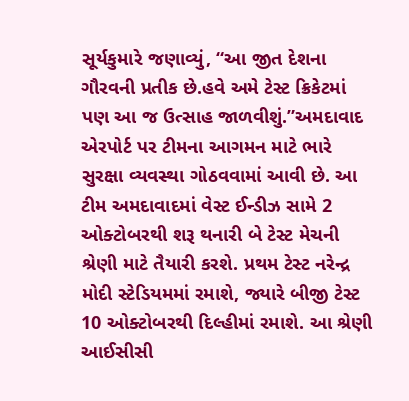સૂર્યકુમારે જણાવ્યું, “આ જીત દેશના ગૌરવની પ્રતીક છે.હવે અમે ટેસ્ટ ક્રિકેટમાં પણ આ જ ઉત્સાહ જાળવીશું.”અમદાવાદ એરપોર્ટ પર ટીમના આગમન માટે ભારે સુરક્ષા વ્યવસ્થા ગોઠવવામાં આવી છે. આ ટીમ અમદાવાદમાં વેસ્ટ ઈન્ડીઝ સામે 2 ઓક્ટોબરથી શરૂ થનારી બે ટેસ્ટ મેચની શ્રેણી માટે તૈયારી કરશે. પ્રથમ ટેસ્ટ નરેન્દ્ર મોદી સ્ટેડિયમમાં રમાશે, જ્યારે બીજી ટેસ્ટ 10 ઓક્ટોબરથી દિલ્હીમાં રમાશે. આ શ્રેણી આઈસીસી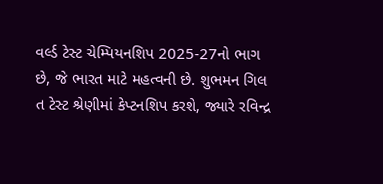વર્લ્ડ ટેસ્ટ ચેમ્પિયનશિપ 2025-27નો ભાગ છે, જે ભારત માટે મહત્વની છે. શુભમન ગિલ ત ટેસ્ટ શ્રેણીમાં કેપ્ટનશિપ કરશે, જ્યારે રવિન્દ્ર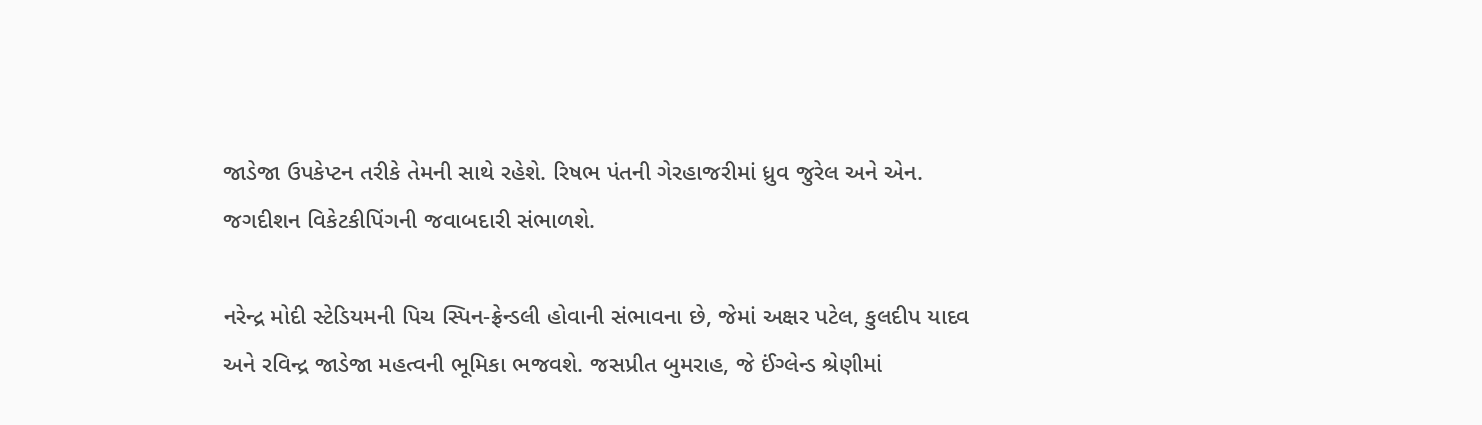જાડેજા ઉપકેપ્ટન તરીકે તેમની સાથે રહેશે. રિષભ પંતની ગેરહાજરીમાં ધ્રુવ જુરેલ અને એન. જગદીશન વિકેટકીપિંગની જવાબદારી સંભાળશે.

નરેન્દ્ર મોદી સ્ટેડિયમની પિચ સ્પિન-ફ્રેન્ડલી હોવાની સંભાવના છે, જેમાં અક્ષર પટેલ, કુલદીપ યાદવ અને રવિન્દ્ર જાડેજા મહત્વની ભૂમિકા ભજવશે. જસપ્રીત બુમરાહ, જે ઈંગ્લેન્ડ શ્રેણીમાં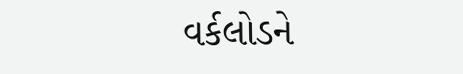વર્કલોડને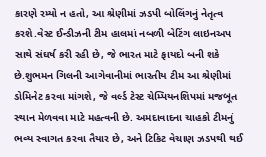કારણે રમ્યો ન હતો, આ શ્રેણીમાં ઝડપી બોલિંગનું નેતૃત્વ કરશે.વેસ્ટ ઈન્ડીઝની ટીમ હાલમાં નબળી બેટિંગ લાઇનઅપ સાથે સંઘર્ષ કરી રહી છે, જે ભારત માટે ફાયદો બની શકે છે.શુભમન ગિલની આગેવાનીમાં ભારતીય ટીમ આ શ્રેણીમાં ડોમિનેટ કરવા માંગશે, જે વર્લ્ડ ટેસ્ટ ચેમ્પિયનશિપમાં મજબૂત સ્થાન મેળવવા માટે મહત્વની છે. અમદાવાદના ચાહકો ટીમનું ભવ્ય સ્વાગત કરવા તૈયાર છે, અને ટિકિટ વેચાણ ઝડપથી થઈ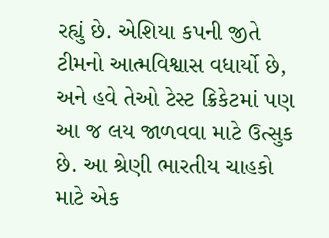રહ્યું છે. એશિયા કપની જીતે ટીમનો આત્મવિશ્વાસ વધાર્યો છે, અને હવે તેઓ ટેસ્ટ ક્રિકેટમાં પણ આ જ લય જાળવવા માટે ઉત્સુક છે. આ શ્રેણી ભારતીય ચાહકો માટે એક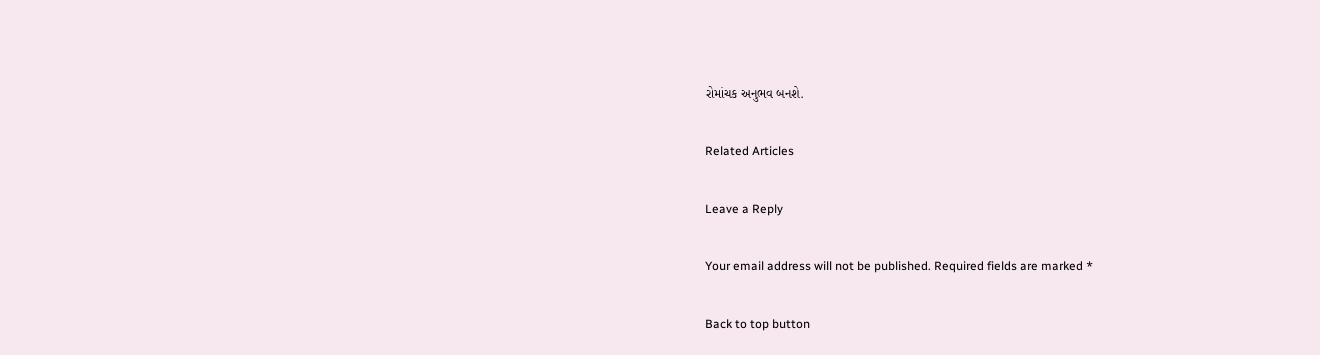રોમાંચક અનુભવ બનશે.

Related Articles

Leave a Reply

Your email address will not be published. Required fields are marked *

Back to top button